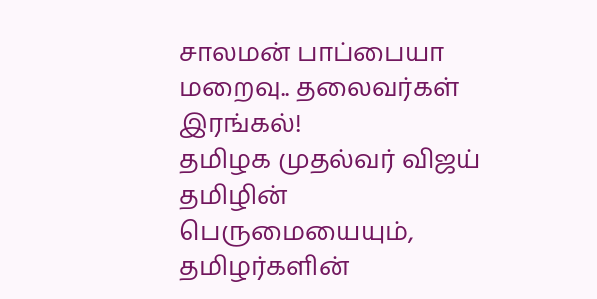சாலமன் பாப்பையா மறைவு.. தலைவர்கள் இரங்கல்!
தமிழக முதல்வர் விஜய்
தமிழின் பெருமையையும், தமிழர்களின்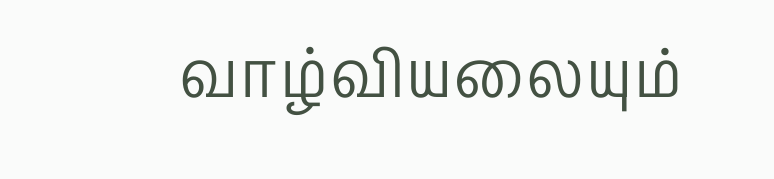வாழ்வியலையும்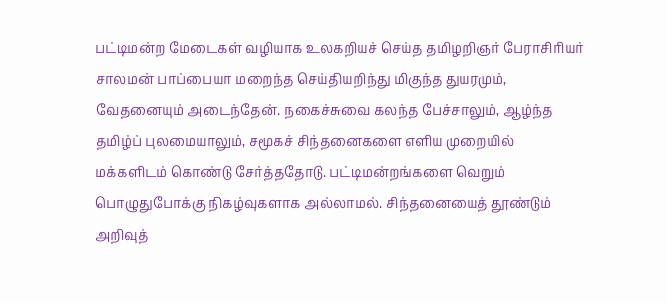பட்டிமன்ற மேடைகள் வழியாக உலகறியச் செய்த தமிழறிஞர் பேராசிரியர் சாலமன் பாப்பையா மறைந்த செய்தியறிந்து மிகுந்த துயரமும், வேதனையும் அடைந்தேன். நகைச்சுவை கலந்த பேச்சாலும், ஆழ்ந்த தமிழ்ப் புலமையாலும், சமூகச் சிந்தனைகளை எளிய முறையில் மக்களிடம் கொண்டு சேர்த்ததோடு. பட்டிமன்றங்களை வெறும் பொழுதுபோக்கு நிகழ்வுகளாக அல்லாமல். சிந்தனையைத் தூண்டும் அறிவுத்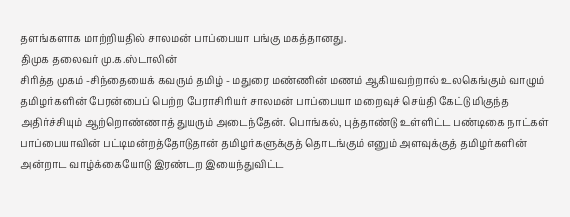தளங்களாக மாற்றியதில் சாலமன் பாப்பையா பங்கு மகத்தானது.
திமுக தலைவர் மு.க.ஸ்டாலின்
சிரித்த முகம் -சிந்தையைக் கவரும் தமிழ் - மதுரை மண்ணின் மணம் ஆகியவற்றால் உலகெங்கும் வாழும் தமிழர்களின் பேரன்பைப் பெற்ற பேராசிரியர் சாலமன் பாப்பையா மறைவுச் செய்தி கேட்டு மிகுந்த அதிர்ச்சியும் ஆற்றொண்ணாத் துயரும் அடைந்தேன். பொங்கல், புத்தாண்டு உள்ளிட்ட பண்டிகை நாட்கள் பாப்பையாவின் பட்டிமன்றத்தோடுதான் தமிழர்களுக்குத் தொடங்கும் எனும் அளவுக்குத் தமிழர்களின் அன்றாட வாழ்க்கையோடு இரண்டற இயைந்துவிட்ட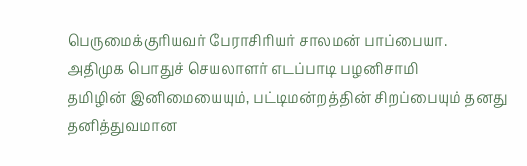பெருமைக்குரியவர் பேராசிரியர் சாலமன் பாப்பையா.
அதிமுக பொதுச் செயலாளர் எடப்பாடி பழனிசாமி
தமிழின் இனிமையையும், பட்டிமன்றத்தின் சிறப்பையும் தனது தனித்துவமான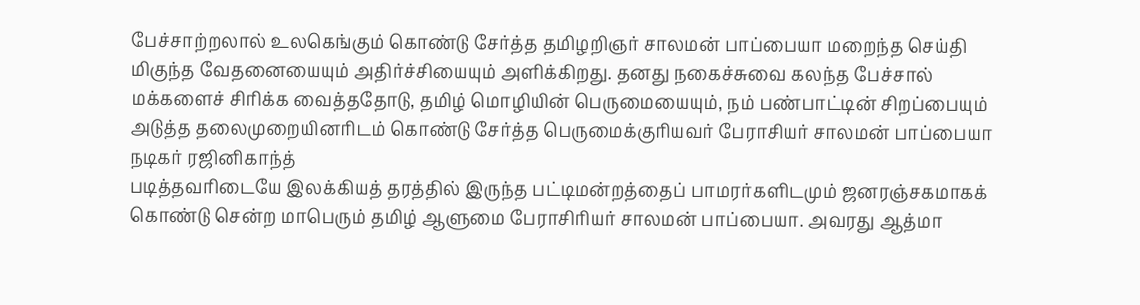பேச்சாற்றலால் உலகெங்கும் கொண்டு சேர்த்த தமிழறிஞர் சாலமன் பாப்பையா மறைந்த செய்தி மிகுந்த வேதனையையும் அதிர்ச்சியையும் அளிக்கிறது. தனது நகைச்சுவை கலந்த பேச்சால் மக்களைச் சிரிக்க வைத்ததோடு, தமிழ் மொழியின் பெருமையையும், நம் பண்பாட்டின் சிறப்பையும் அடுத்த தலைமுறையினரிடம் கொண்டு சேர்த்த பெருமைக்குரியவர் பேராசியர் சாலமன் பாப்பையா
நடிகர் ரஜினிகாந்த்
படித்தவரிடையே இலக்கியத் தரத்தில் இருந்த பட்டிமன்றத்தைப் பாமரர்களிடமும் ஜனரஞ்சகமாகக் கொண்டு சென்ற மாபெரும் தமிழ் ஆளுமை பேராசிரியர் சாலமன் பாப்பையா. அவரது ஆத்மா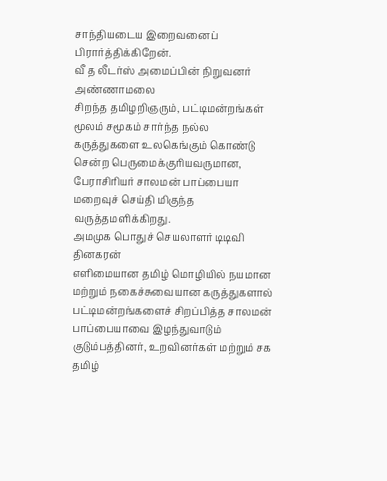சாந்தியடைய இறைவனைப் பிரார்த்திக்கிறேன்.
வீ த லீடர்ஸ் அமைப்பின் நிறுவனர் அண்ணாமலை
சிறந்த தமிழறிஞரும், பட்டிமன்றங்கள் மூலம் சமூகம் சார்ந்த நல்ல கருத்துகளை உலகெங்கும் கொண்டு சென்ற பெருமைக்குரியவருமான, பேராசிரியர் சாலமன் பாப்பையா மறைவுச் செய்தி மிகுந்த வருத்தமளிக்கிறது.
அமமுக பொதுச் செயலாளர் டிடிவி தினகரன்
எளிமையான தமிழ் மொழியில் நயமான மற்றும் நகைச்சுவையான கருத்துகளால் பட்டிமன்றங்களைச் சிறப்பித்த சாலமன் பாப்பையாவை இழந்துவாடும் குடும்பத்தினர், உறவினர்கள் மற்றும் சக தமிழ்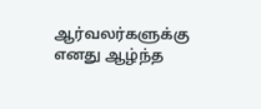ஆர்வலர்களுக்கு எனது ஆழ்ந்த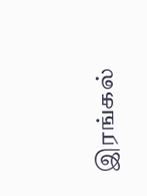இரங்கல்